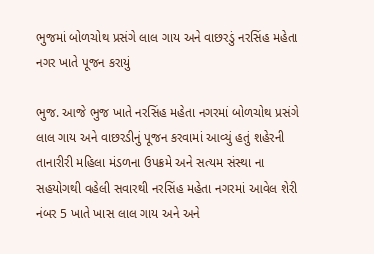ભુજમાં બોળચોથ પ્રસંગે લાલ ગાય અને વાછરડું નરસિંહ મહેતા નગર ખાતે પૂજન કરાયું

ભુજ. આજે ભુજ ખાતે નરસિંહ મહેતા નગરમાં બોળચોથ પ્રસંગે લાલ ગાય અને વાછરડીનું પૂજન કરવામાં આવ્યું હતું શહેરની તાનારીરી મહિલા મંડળના ઉપક્રમે અને સત્યમ સંસ્થા ના સહયોગથી વહેલી સવારથી નરસિંહ મહેતા નગરમાં આવેલ શેરી નંબર 5 ખાતે ખાસ લાલ ગાય અને અને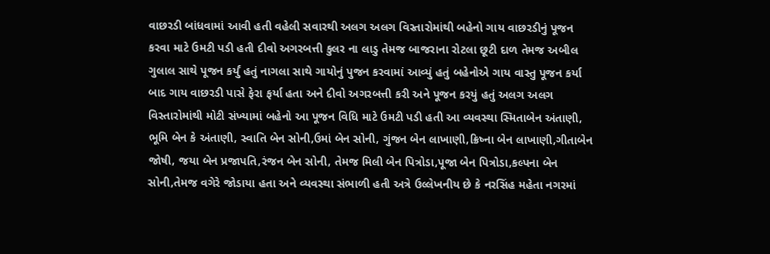વાછરડી બાંધવામાં આવી હતી વહેલી સવારથી અલગ અલગ વિસ્તારોમાંથી બહેનો ગાય વાછરડીનું પૂજન કરવા માટે ઉમટી પડી હતી દીવો અગરબત્તી કુલર ના લાડુ તેમજ બાજરાના રોટલા છૂટી દાળ તેમજ અબીલ ગુલાલ સાથે પૂજન કર્યું હતું નાગલા સાથે ગાયોનું પુજન કરવામાં આવ્યું હતું બહેનોએ ગાય વાસ્તુ પૂજન કર્યા બાદ ગાય વાછરડી પાસે ફેરા ફર્યા હતા અને દીવો અગરબત્તી કરી અને પૂજન કરયું હતું અલગ અલગ વિસ્તારોમાંથી મોટી સંખ્યામાં બહેનો આ પૂજન વિધિ માટે ઉમટી પડી હતી આ વ્યવસ્થા સ્મિતાબેન અંતાણી, ભૂમિ બેન કે અંતાણી, સ્વાતિ બેન સોની,ઉમાં બેન સોની, ગુંજન બેન લાખાણી,ક્રિષ્ના બેન લાખાણી,ગીતાબેન જોષી, જયા બેન પ્રજાપતિ,રંજન બેન સોની, તેમજ મિલી બેન પિત્રોડા,પૂજા બેન પિત્રોડા,કલ્પના બેન સોની,તેમજ વગેરે જોડાયા હતા અને વ્યવસ્થા સંભાળી હતી અત્રે ઉલ્લેખનીય છે કે નરસિંહ મહેતા નગરમાં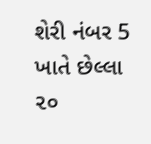શેરી નંબર 5 ખાતે છેલ્લા ૨૦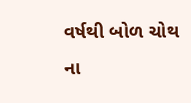વર્ષથી બોળ ચોથ ના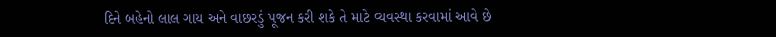દિને બહેનો લાલ ગાય અને વાછરડું પૂજન કરી શકે તે માટે વ્યવસ્થા કરવામાં આવે છે